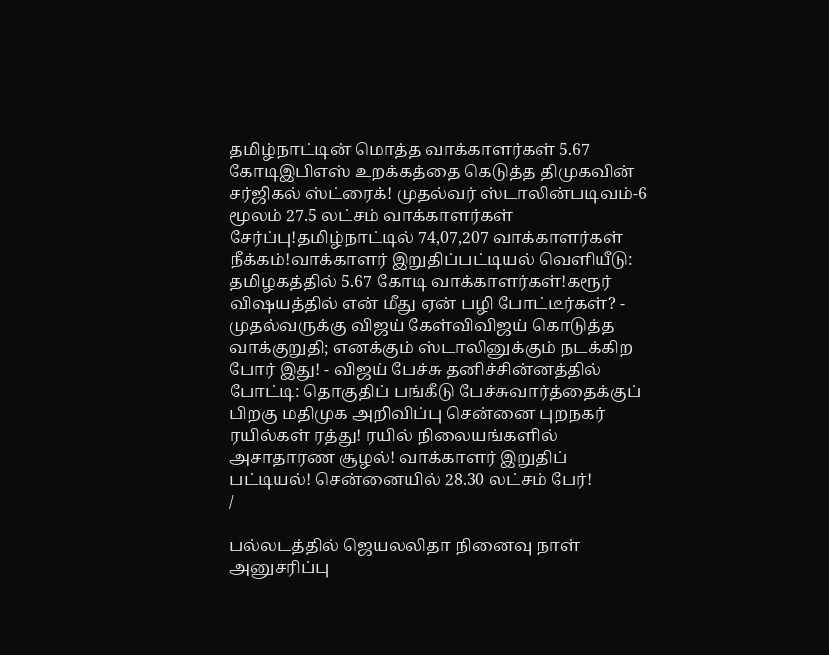தமிழ்நாட்டின் மொத்த வாக்காளர்கள் 5.67 கோடிஇபிஎஸ் உறக்கத்தை கெடுத்த திமுகவின் சர்ஜிகல் ஸ்ட்ரைக்! முதல்வர் ஸ்டாலின்படிவம்-6 மூலம் 27.5 லட்சம் வாக்காளர்கள் சேர்ப்பு!தமிழ்நாட்டில் 74,07,207 வாக்காளர்கள் நீக்கம்!வாக்காளர் இறுதிப்பட்டியல் வெளியீடு: தமிழகத்தில் 5.67 கோடி வாக்காளர்கள்!கரூர் விஷயத்தில் என் மீது ஏன் பழி போட்டீர்கள்? - முதல்வருக்கு விஜய் கேள்விவிஜய் கொடுத்த வாக்குறுதி; எனக்கும் ஸ்டாலினுக்கும் நடக்கிற போர் இது! - விஜய் பேச்சு தனிச்சின்னத்தில் போட்டி: தொகுதிப் பங்கீடு பேச்சுவார்த்தைக்குப் பிறகு மதிமுக அறிவிப்பு சென்னை புறநகர் ரயில்கள் ரத்து! ரயில் நிலையங்களில் அசாதாரண சூழல்! வாக்காளர் இறுதிப் பட்டியல்! சென்னையில் 28.30 லட்சம் பேர்!
/

பல்லடத்தில் ஜெயலலிதா நினைவு நாள் அனுசரிப்பு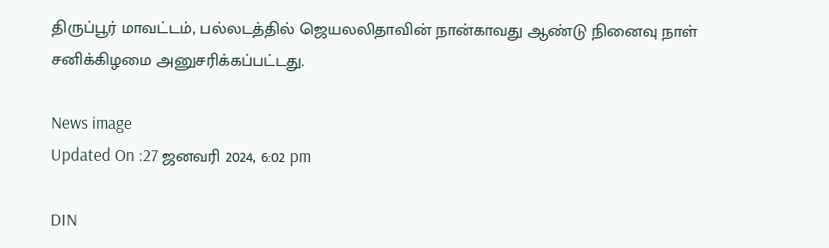திருப்பூர் மாவட்டம், பல்லடத்தில் ஜெயலலிதாவின் நான்காவது ஆண்டு நினைவு நாள் சனிக்கிழமை அனுசரிக்கப்பட்டது.

News image
Updated On :27 ஜனவரி 2024, 6:02 pm

DIN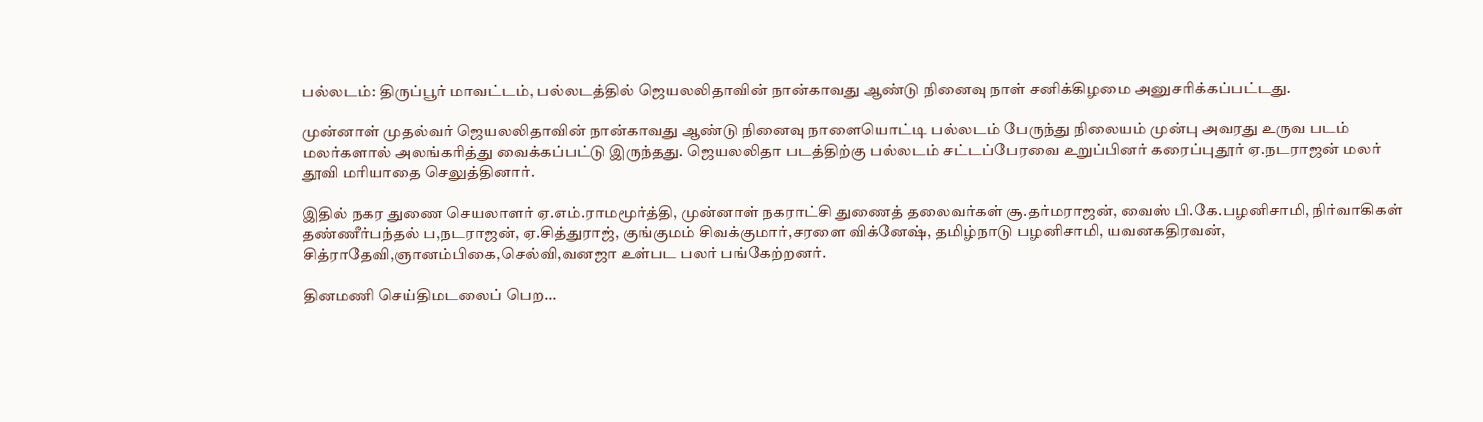பல்லடம்: திருப்பூர் மாவட்டம், பல்லடத்தில் ஜெயலலிதாவின் நான்காவது ஆண்டு நினைவு நாள் சனிக்கிழமை அனுசரிக்கப்பட்டது.

முன்னாள் முதல்வர் ஜெயலலிதாவின் நான்காவது ஆண்டு நினைவு நாளையொட்டி பல்லடம் பேருந்து நிலையம் முன்பு அவரது உருவ படம் மலர்களால் அலங்கரித்து வைக்கப்பட்டு இருந்தது. ஜெயலலிதா படத்திற்கு பல்லடம் சட்டப்பேரவை உறுப்பினர் கரைப்புதூர் ஏ.நடராஜன் மலர் தூவி மரியாதை செலுத்தினார்.

இதில் நகர துணை செயலாளர் ஏ.எம்.ராமமூர்த்தி, முன்னாள் நகராட்சி துணைத் தலைவர்கள் சூ.தர்மராஜன், வைஸ் பி.கே.பழனிசாமி, நிர்வாகிகள் தண்ணீர்பந்தல் ப,நடராஜன், ஏ.சித்துராஜ், குங்குமம் சிவக்குமார்,சரளை விக்னேஷ், தமிழ்நாடு பழனிசாமி, யவனகதிரவன், சித்ராதேவி,ஞானம்பிகை,செல்வி,வனஜா உள்பட பலர் பங்கேற்றனர்.

தினமணி செய்திமடலைப் பெற...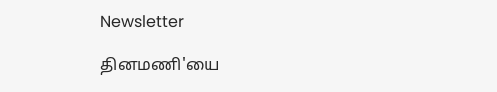Newsletter

தினமணி'யை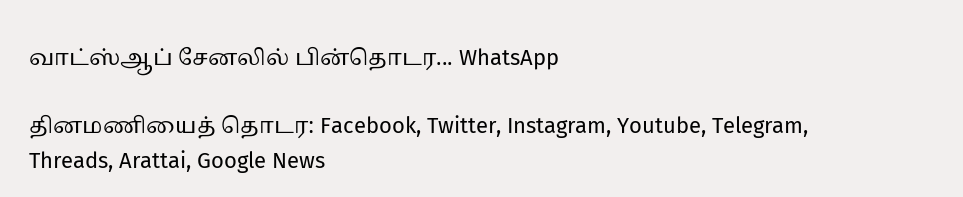வாட்ஸ்ஆப் சேனலில் பின்தொடர... WhatsApp

தினமணியைத் தொடர: Facebook, Twitter, Instagram, Youtube, Telegram, Threads, Arattai, Google News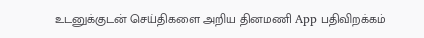உடனுக்குடன் செய்திகளை அறிய தினமணி App பதிவிறக்கம்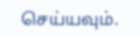செய்யவும்.